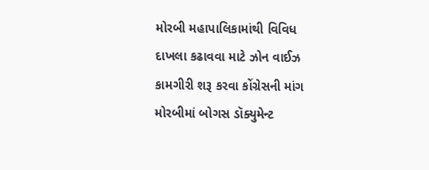મોરબી મહાપાલિકામાંથી વિવિધ દાખલા કઢાવવા માટે ઝોન વાઈઝ કામગીરી શરૂ કરવા કોંગ્રેસની માંગ
મોરબીમાં બોગસ ડૉક્યુમેન્ટ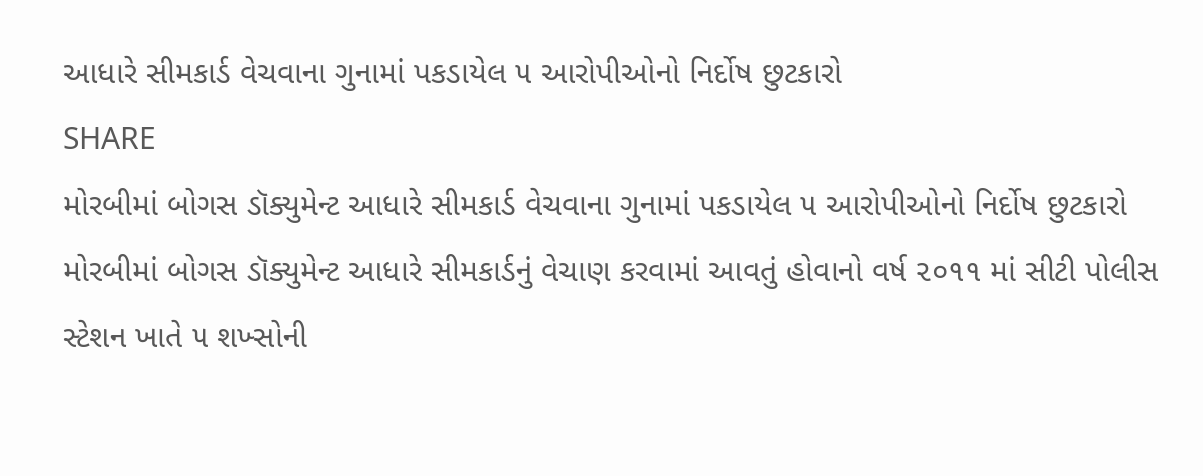આધારે સીમકાર્ડ વેચવાના ગુનામાં પકડાયેલ ૫ આરોપીઓનો નિર્દોષ છુટકારો
SHARE
મોરબીમાં બોગસ ડૉક્યુમેન્ટ આધારે સીમકાર્ડ વેચવાના ગુનામાં પકડાયેલ ૫ આરોપીઓનો નિર્દોષ છુટકારો
મોરબીમાં બોગસ ડૉક્યુમેન્ટ આધારે સીમકાર્ડનું વેચાણ કરવામાં આવતું હોવાનો વર્ષ ૨૦૧૧ માં સીટી પોલીસ સ્ટેશન ખાતે ૫ શખ્સોની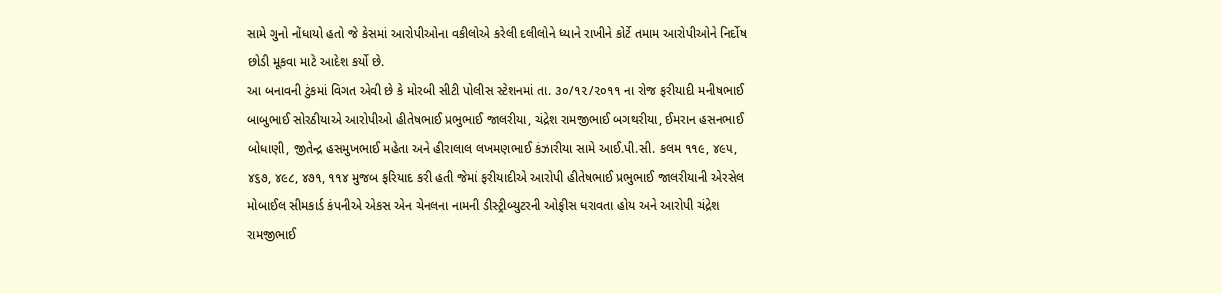સામે ગુનો નોંધાયો હતો જે કેસમાં આરોપીઓના વકીલોએ કરેલી દલીલોને ધ્યાને રાખીને કોર્ટે તમામ આરોપીઓને નિર્દોષ છોડી મૂકવા માટે આદેશ કર્યો છે.
આ બનાવની ટુંકમાં વિગત એવી છે કે મોરબી સીટી પોલીસ સ્ટેશનમાં તા. ૩૦/૧૨/૨૦૧૧ ના રોજ ફરીયાદી મનીષભાઈ બાબુભાઈ સોરઠીયાએ આરોપીઓ હીતેષભાઈ પ્રભુભાઈ જાલરીયા, ચંદ્રેશ રામજીભાઈ બગથરીયા, ઈમરાન હસનભાઈ બોધાણી, જીતેન્દ્ર હસમુખભાઈ મહેતા અને હીરાલાલ લખમણભાઈ કંઝારીયા સામે આઈ.પી.સી. કલમ ૧૧૯, ૪૯૫, ૪૬૭, ૪૯૮, ૪૭૧, ૧૧૪ મુજબ ફરિયાદ કરી હતી જેમાં ફરીયાદીએ આરોપી હીતેષભાઈ પ્રભુભાઈ જાલરીયાની એરસેલ મોબાઈલ સીમકાર્ડ કંપનીએ એકસ એન ચેનલના નામની ડીસ્ટ્રીબ્યુટરની ઓફીસ ધરાવતા હોય અને આરોપી ચંદ્રેશ રામજીભાઈ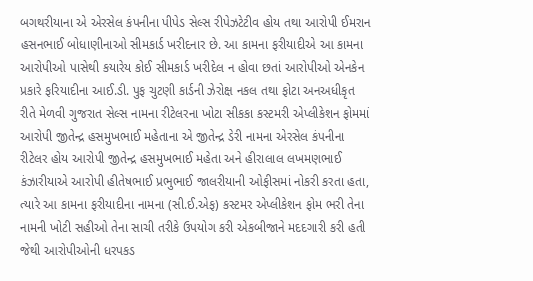બગથરીયાના એ એરસેલ કંપનીના પીપેડ સેલ્સ રીપેઝટેટીવ હોય તથા આરોપી ઈમરાન હસનભાઈ બોધાણીનાઓ સીમકાર્ડ ખરીદનાર છે. આ કામના ફરીયાદીએ આ કામના આરોપીઓ પાસેથી કયારેય કોઈ સીમકાર્ડ ખરીદેલ ન હોવા છતાં આરોપીઓ એનકેન પ્રકારે ફરિયાદીના આઈ.ડી. પુફ ચુટણી કાર્ડની ઝેરોક્ષ નકલ તથા ફોટા અનઅધીકૃત રીતે મેળવી ગુજરાત સેલ્સ નામના રીટેલરના ખોટા સીકકા કસ્ટમરી એપ્લીકેશન ફોમમાં આરોપી જીતેન્દ્ર હસમુખભાઈ મહેતાના એ જીતેન્દ્ર ડેરી નામના એરસેલ કંપનીના રીટેલર હોય આરોપી જીતેન્દ્ર હસમુખભાઈ મહેતા અને હીરાલાલ લખમણભાઈ કંઝારીયાએ આરોપી હીતેષભાઈ પ્રભુભાઈ જાલરીયાની ઓફીસમાં નોકરી કરતા હતા, ત્યારે આ કામના ફરીયાદીના નામના (સી.ઈ.એફ) કસ્ટમર એપ્લીકેશન ફોમ ભરી તેના નામની ખોટી સહીઓ તેના સાચી તરીકે ઉપયોગ કરી એકબીજાને મદદગારી કરી હતી જેથી આરોપીઓની ધરપકડ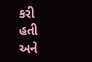કરી હતી અને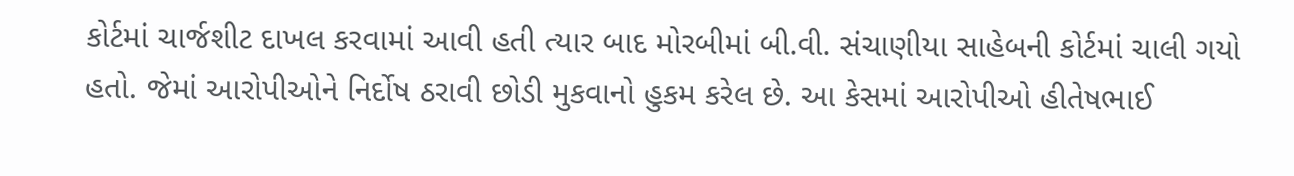કોર્ટમાં ચાર્જશીટ દાખલ કરવામાં આવી હતી ત્યાર બાદ મોરબીમાં બી.વી. સંચાણીયા સાહેબની કોર્ટમાં ચાલી ગયો હતો. જેમાં આરોપીઓને નિર્દોષ ઠરાવી છોડી મુકવાનો હુકમ કરેલ છે. આ કેસમાં આરોપીઓ હીતેષભાઈ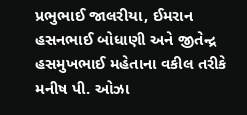પ્રભુભાઈ જાલરીયા, ઈમરાન હસનભાઈ બોધાણી અને જીતેન્દ્ર હસમુખભાઈ મહેતાના વકીલ તરીકે મનીષ પી. ઓઝા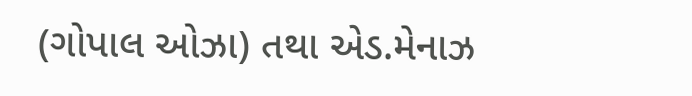(ગોપાલ ઓઝા) તથા એડ.મેનાઝ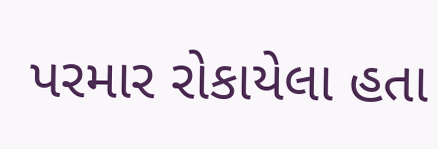પરમાર રોકાયેલા હતા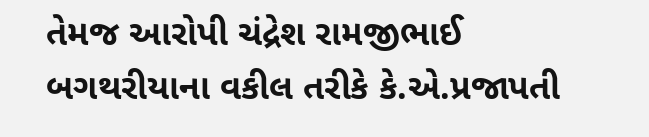તેમજ આરોપી ચંદ્રેશ રામજીભાઈ બગથરીયાના વકીલ તરીકે કે.એ.પ્રજાપતી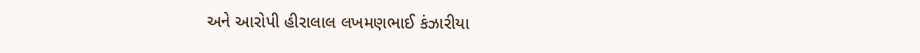અને આરોપી હીરાલાલ લખમણભાઈ કંઝારીયા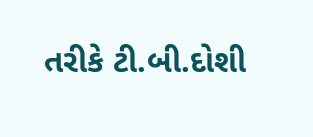તરીકે ટી.બી.દોશી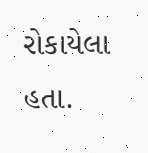રોકાયેલા હતા.